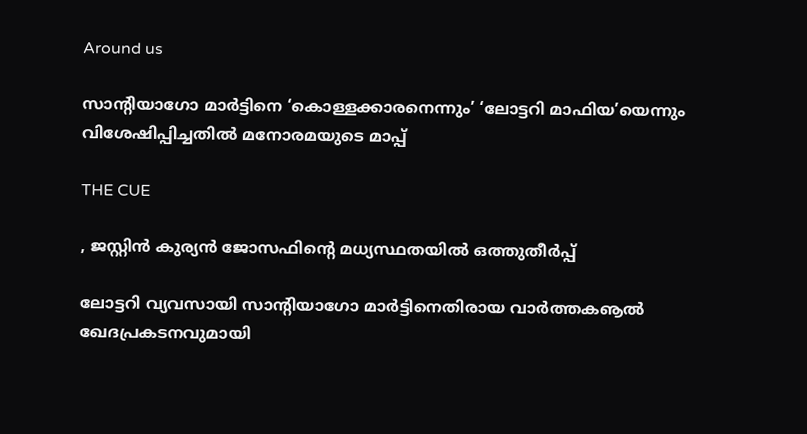Around us

സാന്റിയാഗോ മാര്‍ട്ടിനെ ‘കൊള്ളക്കാരനെന്നും’ ‘ലോട്ടറി മാഫിയ’യെന്നും വിശേഷിപ്പിച്ചതില്‍ മനോരമയുടെ മാപ്പ്

THE CUE

, ജസ്റ്റിന്‍ കുര്യന്‍ ജോസഫിന്റെ മധ്യസ്ഥതയില്‍ ഒത്തുതീര്‍പ്പ്

ലോട്ടറി വ്യവസായി സാന്റിയാഗോ മാര്‍ട്ടിനെതിരായ വാര്‍ത്തകൡല്‍ ഖേദപ്രകടനവുമായി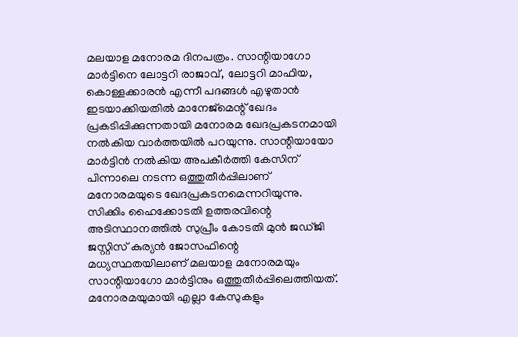മലയാള മനോരമ ദിനപത്രം. സാന്റിയാഗോ മാര്‍ട്ടിനെ ലോട്ടറി രാജാവ്, ലോട്ടറി മാഫിയ, കൊള്ളക്കാരന്‍ എന്നീ പദങ്ങള്‍ എഴുതാന്‍ ഇടയാക്കിയതില്‍ മാനേജ്‌മെന്റ് ഖേദം പ്രകടിപ്പിക്കുന്നതായി മനോരമ ഖേദപ്രകടനമായി നല്‍കിയ വാര്‍ത്തയില്‍ പറയുന്നു. സാന്റിയായോ മാര്‍ട്ടിന്‍ നല്‍കിയ അപകീര്‍ത്തി കേസിന് പിന്നാലെ നടന്ന ഒത്തുതീര്‍പ്പിലാണ് മനോരമയുടെ ഖേദപ്രകടനമെന്നറിയുന്നു. സിക്കിം ഹൈക്കോടതി ഉത്തരവിന്റെ അടിസ്ഥാനത്തില്‍ സുപ്രീം കോടതി മുന്‍ ജഡ്ജി ജസ്റ്റിസ് കുര്യന്‍ ജോസഫിന്റെ മധ്യസ്ഥതയിലാണ് മലയാള മനോരമയും സാന്റിയാഗോ മാര്‍ട്ടിനും ഒത്തുതീര്‍പ്പിലെത്തിയത്. മനോരമയുമായി എല്ലാ കേസുകളും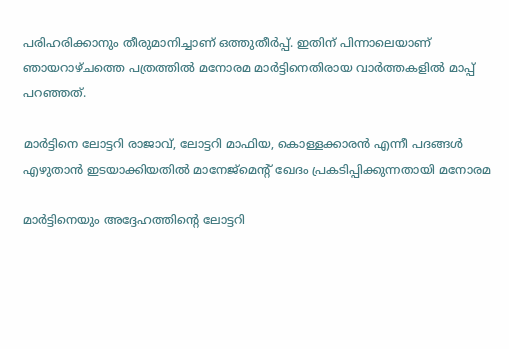പരിഹരിക്കാനും തീരുമാനിച്ചാണ് ഒത്തുതീര്‍പ്പ്. ഇതിന് പിന്നാലെയാണ് ഞായറാഴ്ചത്തെ പത്രത്തില്‍ മനോരമ മാര്‍ട്ടിനെതിരായ വാര്‍ത്തകളില്‍ മാപ്പ് പറഞ്ഞത്.

മാര്‍ട്ടിനെ ലോട്ടറി രാജാവ്, ലോട്ടറി മാഫിയ, കൊള്ളക്കാരന്‍ എന്നീ പദങ്ങള്‍ എഴുതാന്‍ ഇടയാക്കിയതില്‍ മാനേജ്‌മെന്റ് ഖേദം പ്രകടിപ്പിക്കുന്നതായി മനോരമ

മാര്‍ട്ടിനെയും അദ്ദേഹത്തിന്റെ ലോട്ടറി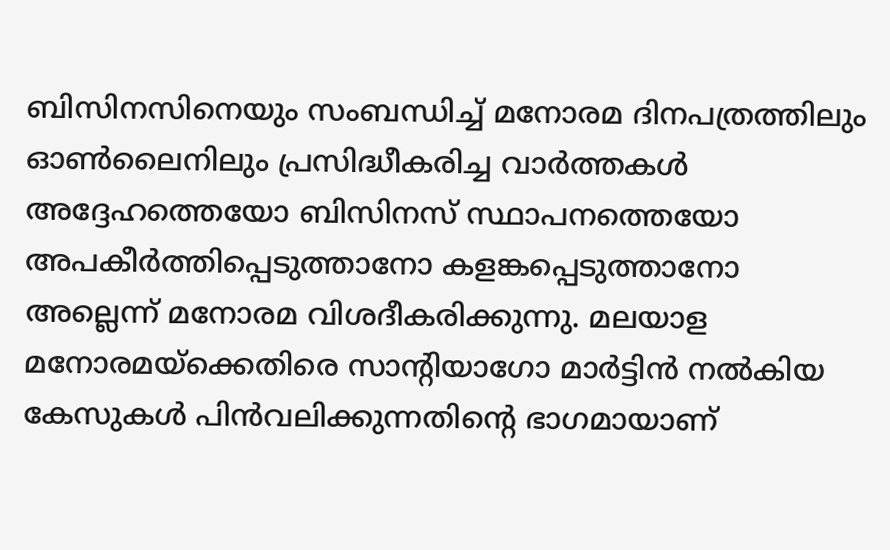ബിസിനസിനെയും സംബന്ധിച്ച് മനോരമ ദിനപത്രത്തിലും ഓണ്‍ലൈനിലും പ്രസിദ്ധീകരിച്ച വാര്‍ത്തകള്‍ അദ്ദേഹത്തെയോ ബിസിനസ് സ്ഥാപനത്തെയോ അപകീര്‍ത്തിപ്പെടുത്താനോ കളങ്കപ്പെടുത്താനോ അല്ലെന്ന് മനോരമ വിശദീകരിക്കുന്നു. മലയാള മനോരമയ്‌ക്കെതിരെ സാന്റിയാഗോ മാര്‍ട്ടിന്‍ നല്‍കിയ കേസുകള്‍ പിന്‍വലിക്കുന്നതിന്റെ ഭാഗമായാണ്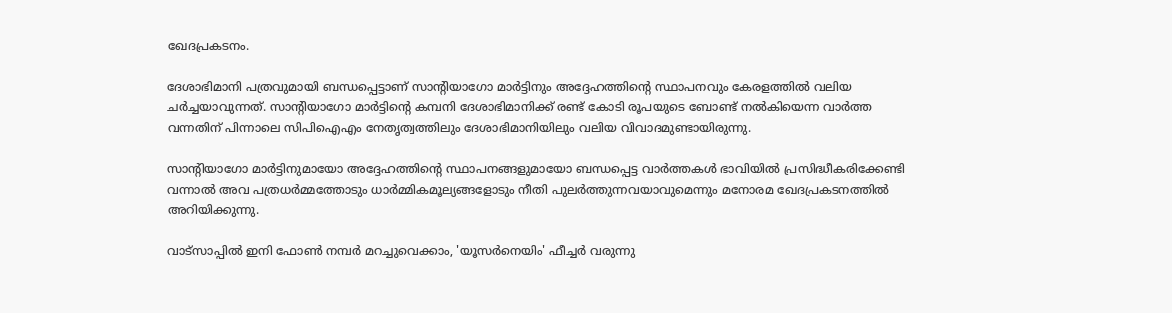ഖേദപ്രകടനം.

ദേശാഭിമാനി പത്രവുമായി ബന്ധപ്പെട്ടാണ് സാന്റിയാഗോ മാര്‍ട്ടിനും അദ്ദേഹത്തിന്റെ സ്ഥാപനവും കേരളത്തില്‍ വലിയ ചര്‍ച്ചയാവുന്നത്. സാന്റിയാഗോ മാര്‍ട്ടിന്റെ കമ്പനി ദേശാഭിമാനിക്ക് രണ്ട് കോടി രൂപയുടെ ബോണ്ട് നല്‍കിയെന്ന വാര്‍ത്ത വന്നതിന് പിന്നാലെ സിപിഐഎം നേതൃത്വത്തിലും ദേശാഭിമാനിയിലും വലിയ വിവാദമുണ്ടായിരുന്നു.

സാന്റിയാഗോ മാര്‍ട്ടിനുമായോ അദ്ദേഹത്തിന്റെ സ്ഥാപനങ്ങളുമായോ ബന്ധപ്പെട്ട വാര്‍ത്തകള്‍ ഭാവിയില്‍ പ്രസിദ്ധീകരിക്കേണ്ടി വന്നാല്‍ അവ പത്രധര്‍മ്മത്തോടും ധാര്‍മ്മികമൂല്യങ്ങളോടും നീതി പുലര്‍ത്തുന്നവയാവുമെന്നും മനോരമ ഖേദപ്രകടനത്തില്‍ അറിയിക്കുന്നു.

വാട്‌സാപ്പിൽ ഇനി ഫോൺ നമ്പർ മറച്ചുവെക്കാം, 'യൂസർനെയിം' ഫീച്ചർ വരുന്നു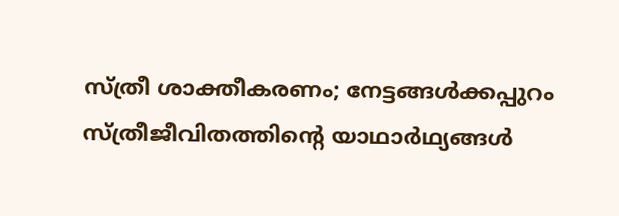സ്ത്രീ ശാക്തീകരണം; നേട്ടങ്ങള്‍ക്കപ്പുറം സ്ത്രീജീവിതത്തിന്റെ യാഥാര്‍ഥ്യങ്ങള്‍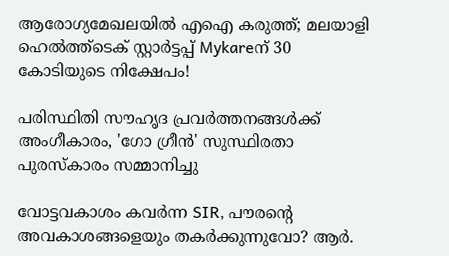ആരോഗ്യമേഖലയിൽ എഐ കരുത്ത്; മലയാളി ഹെൽത്ത്‌ടെക് സ്റ്റാർട്ടപ്പ് Mykareന് 30 കോടിയുടെ നിക്ഷേപം!

പരിസ്ഥിതി സൗഹൃദ പ്രവർത്തനങ്ങൾക്ക് അംഗീകാരം, 'ഗോ ഗ്രീൻ' സുസ്ഥിരതാ പുരസ്കാരം സമ്മാനിച്ചു

വോട്ടവകാശം കവർന്ന SIR, പൗരന്റെ അവകാശങ്ങളെയും തകർക്കുന്നുവോ? ആർ.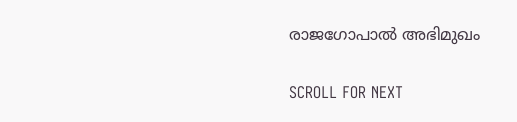രാജഗോപാൽ അഭിമുഖം

SCROLL FOR NEXT